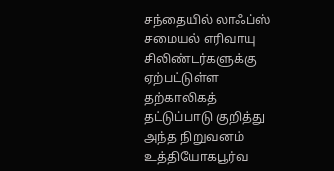சந்தையில் லாஃப்ஸ் சமையல் எரிவாயு சிலிண்டர்களுக்கு ஏற்பட்டுள்ள தற்காலிகத் தட்டுப்பாடு குறித்து அந்த நிறுவனம் உத்தியோகபூர்வ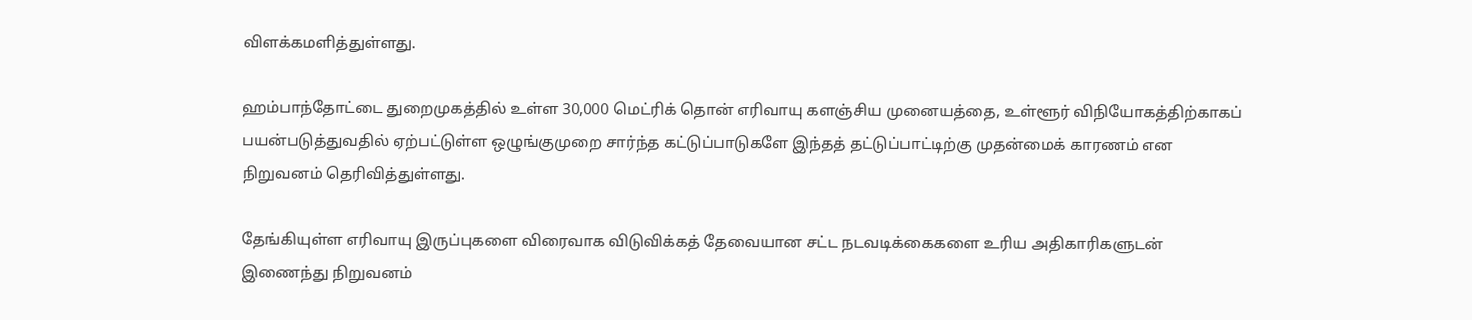விளக்கமளித்துள்ளது.

ஹம்பாந்தோட்டை துறைமுகத்தில் உள்ள 30,000 மெட்ரிக் தொன் எரிவாயு களஞ்சிய முனையத்தை, உள்ளூர் விநியோகத்திற்காகப் பயன்படுத்துவதில் ஏற்பட்டுள்ள ஒழுங்குமுறை சார்ந்த கட்டுப்பாடுகளே இந்தத் தட்டுப்பாட்டிற்கு முதன்மைக் காரணம் என நிறுவனம் தெரிவித்துள்ளது.

தேங்கியுள்ள எரிவாயு இருப்புகளை விரைவாக விடுவிக்கத் தேவையான சட்ட நடவடிக்கைகளை உரிய அதிகாரிகளுடன் இணைந்து நிறுவனம்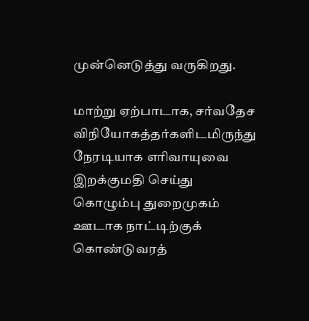முன்னெடுத்து வருகிறது.

மாற்று ஏற்பாடாக, சர்வதேச விநியோகத்தர்களிடமிருந்து நேரடியாக எரிவாயுவை இறக்குமதி செய்து கொழும்பு துறைமுகம் ஊடாக நாட்டிற்குக் கொண்டுவரத்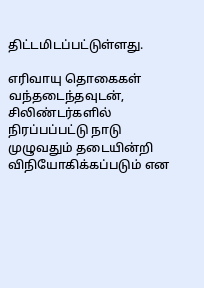திட்டமிடப்பட்டுள்ளது.

எரிவாயு தொகைகள் வந்தடைந்தவுடன், சிலிண்டர்களில் நிரப்பப்பட்டு நாடு முழுவதும் தடையின்றி விநியோகிக்கப்படும் என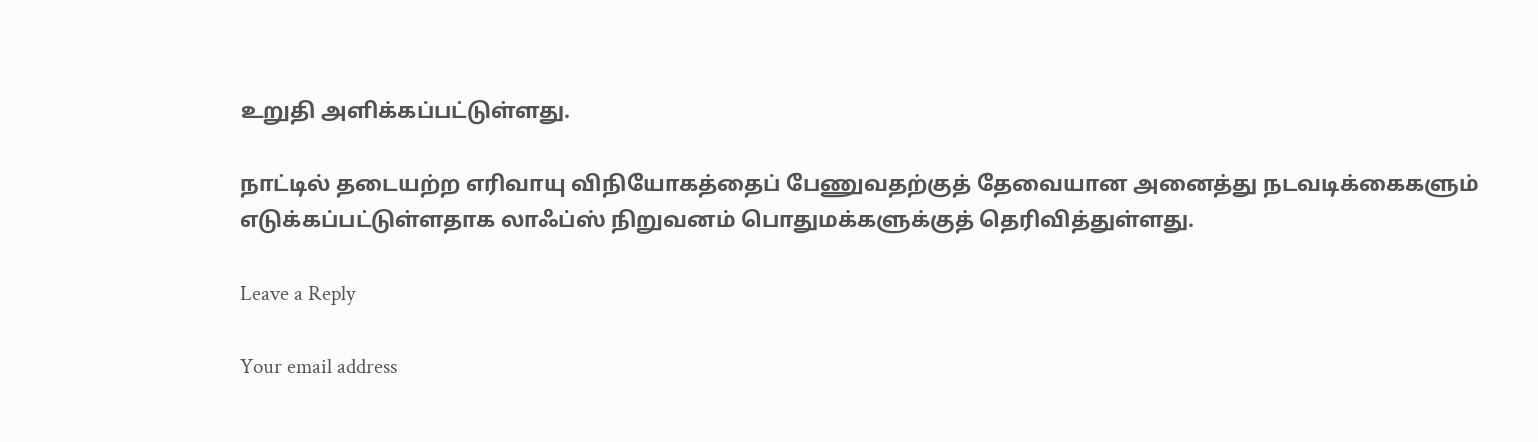உறுதி அளிக்கப்பட்டுள்ளது.

நாட்டில் தடையற்ற எரிவாயு விநியோகத்தைப் பேணுவதற்குத் தேவையான அனைத்து நடவடிக்கைகளும் எடுக்கப்பட்டுள்ளதாக லாஃப்ஸ் நிறுவனம் பொதுமக்களுக்குத் தெரிவித்துள்ளது.

Leave a Reply

Your email address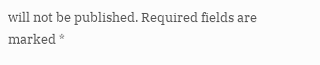will not be published. Required fields are marked *